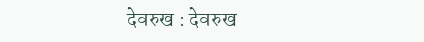देवरुख : देवरुख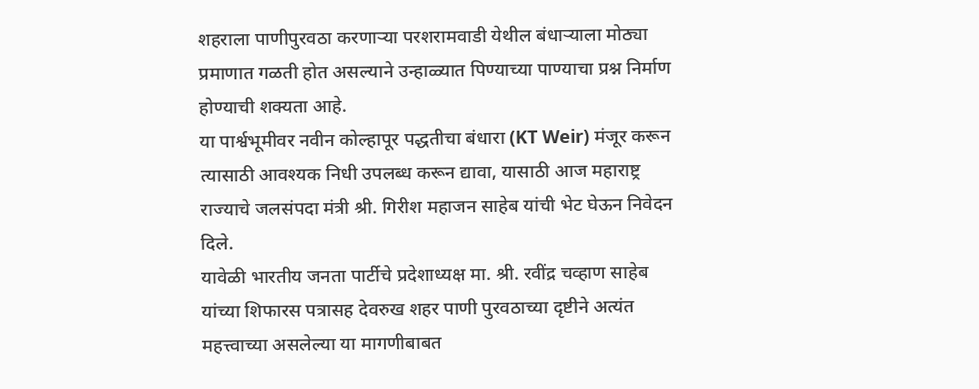शहराला पाणीपुरवठा करणाऱ्या परशरामवाडी येथील बंधाऱ्याला मोठ्या प्रमाणात गळती होत असल्याने उन्हाळ्यात पिण्याच्या पाण्याचा प्रश्न निर्माण होण्याची शक्यता आहे.
या पार्श्वभूमीवर नवीन कोल्हापूर पद्धतीचा बंधारा (KT Weir) मंजूर करून त्यासाठी आवश्यक निधी उपलब्ध करून द्यावा, यासाठी आज महाराष्ट्र राज्याचे जलसंपदा मंत्री श्री. गिरीश महाजन साहेब यांची भेट घेऊन निवेदन दिले.
यावेळी भारतीय जनता पार्टीचे प्रदेशाध्यक्ष मा. श्री. रवींद्र चव्हाण साहेब यांच्या शिफारस पत्रासह देवरुख शहर पाणी पुरवठाच्या दृष्टीने अत्यंत महत्त्वाच्या असलेल्या या मागणीबाबत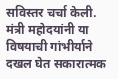सविस्तर चर्चा केली.
मंत्री महोदयांनी या विषयाची गांभीर्याने दखल घेत सकारात्मक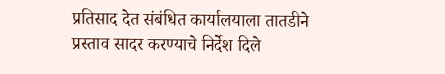प्रतिसाद देत संबंधित कार्यालयाला तातडीने प्रस्ताव सादर करण्याचे निर्देश दिले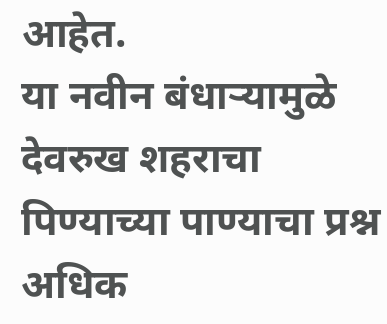आहेत.
या नवीन बंधाऱ्यामुळे देवरुख शहराचा पिण्याच्या पाण्याचा प्रश्न अधिक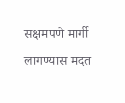सक्षमपणे मार्गी लागण्यास मदत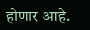होणार आहे.